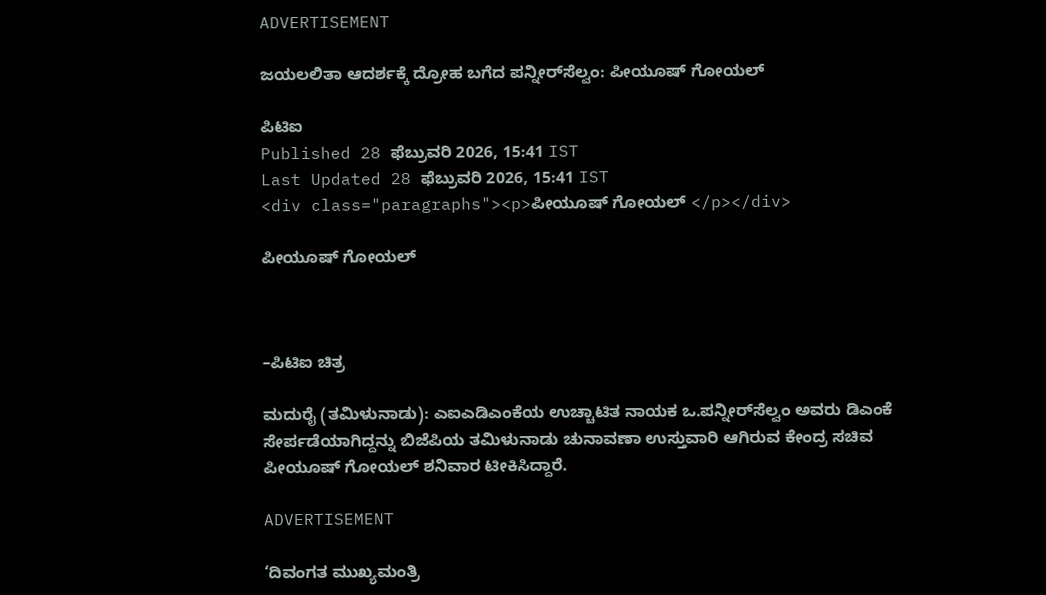ADVERTISEMENT

ಜಯಲಲಿತಾ ಆದರ್ಶಕ್ಕೆ ದ್ರೋಹ ಬಗೆದ ಪನ್ನೀರ್‌ಸೆಲ್ವಂ: ಪೀಯೂಷ್‌ ಗೋಯಲ್‌

ಪಿಟಿಐ
Published 28 ಫೆಬ್ರುವರಿ 2026, 15:41 IST
Last Updated 28 ಫೆಬ್ರುವರಿ 2026, 15:41 IST
<div class="paragraphs"><p>ಪೀಯೂಷ್‌ ಗೋಯಲ್‌ </p></div>

ಪೀಯೂಷ್‌ ಗೋಯಲ್‌



–ಪಿಟಿಐ ಚಿತ್ರ

ಮದುರೈ (ತಮಿಳುನಾಡು): ಎಐಎಡಿಎಂಕೆಯ ಉಚ್ಚಾಟಿತ ನಾಯಕ ಒ.ಪನ್ನೀರ್‌ಸೆಲ್ವಂ ಅವರು ಡಿಎಂಕೆ ಸೇರ್ಪಡೆಯಾಗಿದ್ದನ್ನು ಬಿಜೆಪಿಯ ತಮಿಳುನಾಡು ಚುನಾವಣಾ ಉಸ್ತುವಾರಿ ಆಗಿರುವ ಕೇಂದ್ರ ಸಚಿವ ಪೀಯೂಷ್‌ ಗೋಯಲ್‌ ಶನಿವಾರ ಟೀಕಿಸಿದ್ದಾರೆ.

ADVERTISEMENT

‘ದಿವಂಗತ ಮುಖ್ಯಮಂತ್ರಿ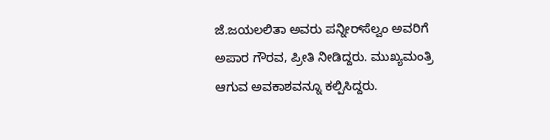ಜೆ.ಜಯಲಲಿತಾ ಅವರು ಪನ್ನೀರ್‌ಸೆಲ್ವಂ ಅವರಿಗೆ ಅಪಾರ ಗೌರವ, ಪ್ರೀತಿ ನೀಡಿದ್ದರು. ಮುಖ್ಯಮಂತ್ರಿ ಆಗುವ ಅವಕಾಶವನ್ನೂ ಕಲ್ಪಿಸಿದ್ದರು.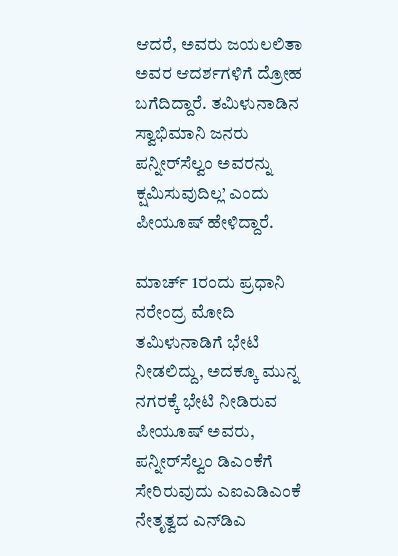ಆದರೆ, ಅವರು ಜಯಲಲಿತಾ ಅವರ ಆದರ್ಶಗಳಿಗೆ ದ್ರೋಹ ಬಗೆದಿದ್ದಾರೆ. ತಮಿಳುನಾಡಿನ ಸ್ವಾಭಿಮಾನಿ ಜನರು ಪನ್ನೀರ್‌ಸೆಲ್ವಂ ಅವರನ್ನು ಕ್ಷಮಿಸುವುದಿಲ್ಲ’ ಎಂದು ಪೀಯೂಷ್‌ ಹೇಳಿದ್ದಾರೆ.

ಮಾರ್ಚ್‌ 1ರಂದು ಪ್ರಧಾನಿ ನರೇಂದ್ರ ಮೋದಿ ತಮಿಳುನಾಡಿಗೆ ಭೇಟಿ ನೀಡಲಿದ್ದು, ಅದಕ್ಕೂ ಮುನ್ನ ನಗರಕ್ಕೆ ಭೇಟಿ ನೀಡಿರುವ ಪೀಯೂಷ್‌ ಅವರು, ಪನ್ನೀರ್‌ಸೆಲ್ವಂ ಡಿಎಂಕೆಗೆ ಸೇರಿರುವುದು ಎಐಎಡಿಎಂಕೆ ನೇತೃತ್ವದ ಎನ್‌ಡಿಎ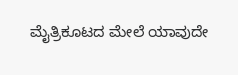ಮೈತ್ರಿಕೂಟದ ಮೇಲೆ ಯಾವುದೇ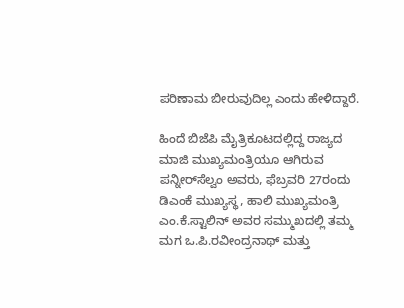ಪರಿಣಾಮ ಬೀರುವುದಿಲ್ಲ ಎಂದು ಹೇಳಿದ್ದಾರೆ.

ಹಿಂದೆ ಬಿಜೆಪಿ ಮೈತ್ರಿಕೂಟದಲ್ಲಿದ್ದ ರಾಜ್ಯದ ಮಾಜಿ ಮುಖ್ಯಮಂತ್ರಿಯೂ ಆಗಿರುವ ಪನ್ನೀರ್‌ಸೆಲ್ವಂ ಅವರು, ಫೆಬ್ರವರಿ 27ರಂದು ಡಿಎಂಕೆ ಮುಖ್ಯಸ್ಥ, ಹಾಲಿ ಮುಖ್ಯಮಂತ್ರಿ ಎಂ.ಕೆ.ಸ್ಟಾಲಿನ್ ಅವರ ಸಮ್ಮುಖದಲ್ಲಿ ತಮ್ಮ ಮಗ ಒ.ಪಿ.ರವೀಂದ್ರನಾಥ್‌ ಮತ್ತು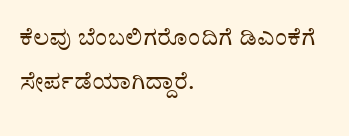ಕೆಲವು ಬೆಂಬಲಿಗರೊಂದಿಗೆ ಡಿಎಂಕೆಗೆ ಸೇರ್ಪಡೆಯಾಗಿದ್ದಾರೆ.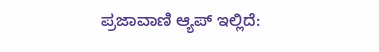ಪ್ರಜಾವಾಣಿ ಆ್ಯಪ್ ಇಲ್ಲಿದೆ: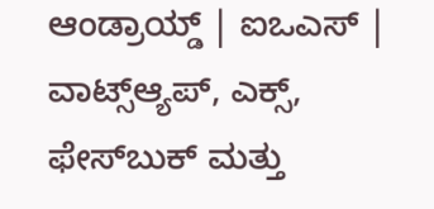ಆಂಡ್ರಾಯ್ಡ್ | ಐಒಎಸ್ | ವಾಟ್ಸ್ಆ್ಯಪ್, ಎಕ್ಸ್, ಫೇಸ್‌ಬುಕ್ ಮತ್ತು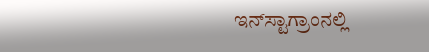ಇನ್‌ಸ್ಟಾಗ್ರಾಂನಲ್ಲಿ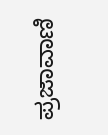ಪ್ರಜಾವಾಣಿ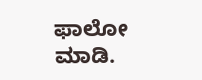ಫಾಲೋ ಮಾಡಿ.